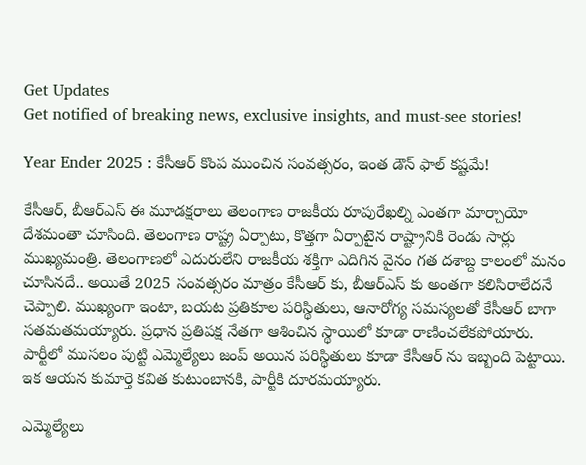Get Updates
Get notified of breaking news, exclusive insights, and must-see stories!

Year Ender 2025 : కేసీఆర్ కొంప ముంచిన సంవత్సరం, ఇంత డౌన్ ఫాల్ కష్టమే!

కేసీఆర్, బీఆర్ఎస్ ఈ మూడక్షరాలు తెలంగాణ రాజకీయ రూపురేఖల్ని ఎంతగా మార్చాయో దేశమంతా చూసింది. తెలంగాణ రాష్ట్ర ఏర్పాటు, కొత్తగా ఏర్పాటైన రాష్ట్రానికి రెండు సార్లు ముఖ్యమంత్రి. తెలంగాణలో ఎదురులేని రాజకీయ శక్తిగా ఎదిగిన వైనం గత దశాబ్ద కాలంలో మనం చూసినదే.. అయితే 2025 సంవత్సరం మాత్రం కేసీఆర్ కు, బీఆర్ఎస్ కు అంతగా కలిసిరాలేదనే చెప్పాలి. ముఖ్యంగా ఇంటా, బయట ప్రతికూల పరిస్థితులు, ఆనారోగ్య సమస్యలతో కేసీఆర్ బాగా సతమతమయ్యారు. ప్రధాన ప్రతిపక్ష నేతగా ఆశించిన స్థాయిలో కూడా రాణించలేకపోయారు. పార్టీలో ముస‌లం పుట్టి ఎమ్మెల్యేలు జంప్ అయిన పరిస్థితులు కూడా కేసీఆర్ ను ఇబ్బంది పెట్టాయి. ఇక ఆయన కుమార్తె క‌విత కుటుంబానకి, పార్టీకి దూర‌మ‌య్యారు.

ఎమ్మెల్యేలు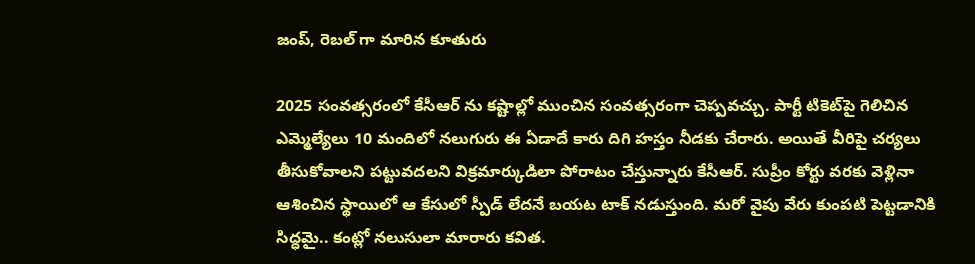జంప్, రెబల్ గా మారిన కూతురు

2025 సంవత్సరంలో కేసీఆర్ ను క‌ష్టాల్లో ముంచిన సంవత్సరంగా చెప్పవచ్చు. పార్టీ టికెట్‌పై గెలిచిన ఎమ్మెల్యేలు 10 మందిలో న‌లుగురు ఈ ఏడాదే కారు దిగి హస్తం నీడకు చేరారు. అయితే వీరిపై చర్యలు తీసుకోవాలని పట్టువదలని విక్రమార్కుడిలా పోరాటం చేస్తున్నారు కేసీఆర్. సుప్రీం కోర్టు వరకు వెళ్లినా ఆశించిన స్థాయిలో ఆ కేసులో స్పీడ్ లేదనే బయట టాక్ నడుస్తుంది. మరో వైపు వేరు కుంపటి పెట్టడానికి సిద్ధమై.. కంట్లో నలుసులా మారారు కవిత.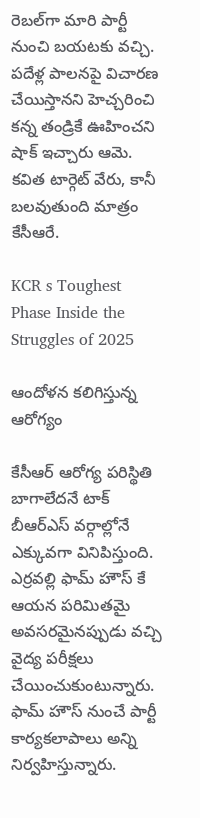రెబ‌ల్‌గా మారి పార్టీ నుంచి బ‌య‌టకు వచ్చి. ప‌దేళ్ల పాల‌న‌పై విచార‌ణ చేయిస్తాన‌ని హెచ్చ‌రించి కన్న తండ్రికే ఊహించని షాక్ ఇచ్చారు ఆమె. కవిత టార్గెట్ వేరు, కానీ బలవుతుంది మాత్రం కేసీఆరే.

KCR s Toughest Phase Inside the Struggles of 2025

ఆందోళన కలిగిస్తున్న ఆరోగ్యం

కేసీఆర్ ఆరోగ్య పరిస్థితి బాగాలేదనే టాక్ బీఆర్ఎస్ వర్గాల్లోనే ఎక్కువగా వినిపిస్తుంది. ఎర్రవల్లి ఫామ్ హౌస్ కే ఆయన పరిమితమై అవసరమైనప్పుడు వచ్చి వైద్య పరీక్షలు చేయించుకుంటున్నారు. ఫామ్ హౌస్ నుంచే పార్టీ కార్యకలాపాలు అన్ని నిర్వహిస్తున్నారు.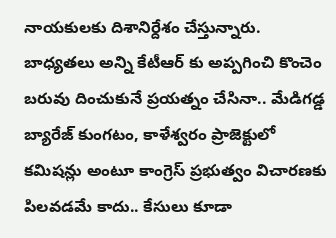నాయకులకు దిశానిర్దేశం చేస్తున్నారు. బాధ్యతలు అన్ని కేటీఆర్ కు అప్పగించి కొంచెం బరువు దించుకునే ప్రయత్నం చేసినా.. మేడిగడ్డ బ్యారేజ్ కుంగటం, కాళేశ్వరం ప్రాజెక్టులో కమిషన్లు అంటూ కాంగ్రెస్ ప్రభుత్వం విచారణకు పిలవడమే కాదు.. కేసులు కూడా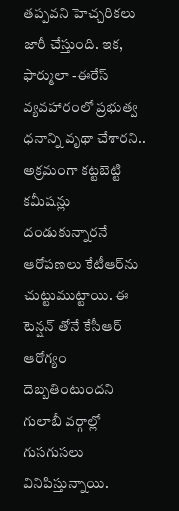తప్పవని హెచ్చరికలు జారీ చేస్తుంది. ఇక‌, ఫార్ములా -ఈరేస్ వ్య‌వ‌హారంలో ప్ర‌భుత్వ ధ‌నాన్ని వృథా చేశార‌ని.. అక్ర‌మంగా క‌ట్ట‌బెట్టి క‌మీష‌న్లు దండుకున్నార‌నే ఆరోప‌ణ‌లు కేటీఆర్‌ను చుట్టుముట్టాయి. ఈ టెన్షన్ తోనే కేసీఆర్ ఆరోగ్యం దెబ్బతింటుందని గులాబీ వర్గాల్లో గుసగుసలు వినిపిస్తున్నాయి.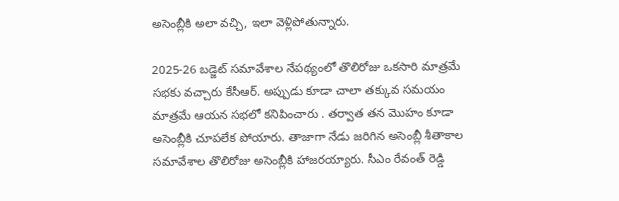అసెంబ్లీకి అలా వచ్చి, ఇలా వెళ్లిపోతున్నారు.

2025-26 బ‌డ్జెట్ స‌మావేశాల నేపథ్యంలో తొలిరోజు ఒక‌సారి మాత్ర‌మే స‌భ‌కు వ‌చ్చారు కేసీఆర్. అప్పుడు కూడా చాలా తక్కువ సమయం మాత్రమే ఆయన సభలో కనిపించారు . త‌ర్వాత త‌న మొహం కూడా అసెంబ్లీకి చూప‌లేక పోయారు. తాజాగా నేడు జరిగిన అసెంబ్లీ శీతాకాల సమావేశాల తొలిరోజు అసెంబ్లీకి హాజరయ్యారు. సీఎం రేవంత్ రెడ్డి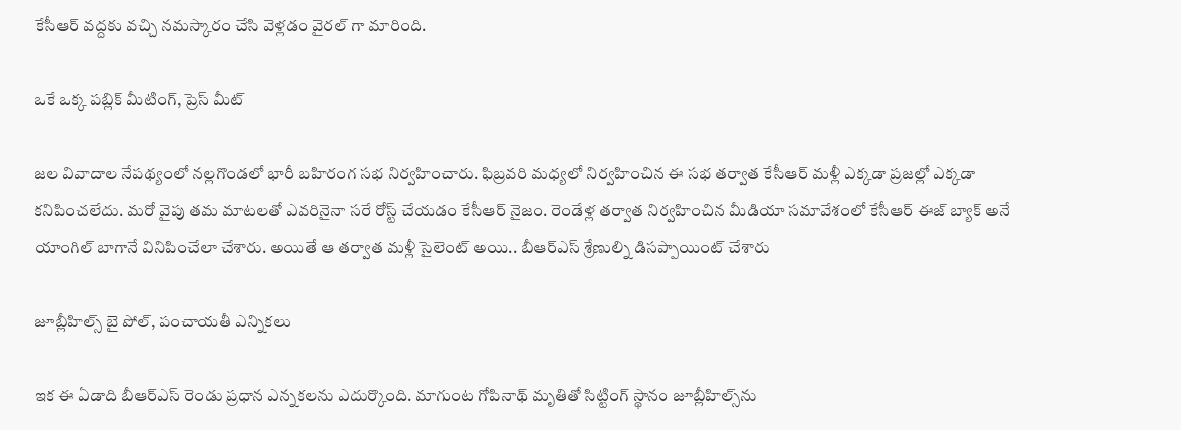కేసీఆర్ వద్దకు వచ్చి నమస్కారం చేసి వెళ్లడం వైరల్ గా మారింది.

ఒకే ఒక్క పబ్లిక్ మీటింగ్, ప్రెస్ మీట్

జ‌ల వివాదాల నేప‌థ్యంలో న‌ల్ల‌గొండ‌లో భారీ బహిరంగ సభ నిర్వహించారు. ఫిబ్రవరి మధ్యలో నిర్వహించిన ఈ సభ తర్వాత కేసీఆర్ మ‌ళ్లీ ఎక్కడా ప్ర‌జ‌ల్లో ఎక్క‌డా క‌నిపించ‌లేదు. మరో వైపు తమ మాటలతో ఎవరినైనా సరే రోస్ట్ చేయడం కేసీఆర్ నైజం. రెండేళ్ల తర్వాత నిర్వహించిన మీడియా సమావేశంలో కేసీఆర్ ఈజ్ బ్యాక్ అనే యాంగిల్ బాగానే వినిపించేలా చేశారు. అయితే ఆ తర్వాత మళ్లీ సైలెంట్ అయి.. బీఆర్ఎస్ శ్రేణుల్ని డిసప్పాయింట్ చేశారు

జూబ్లీహిల్స్ బై పోల్, పంచాయతీ ఎన్నికలు

ఇక ఈ ఏడాది బీఆర్ఎస్ రెండు ప్రధాన ఎన్నకలను ఎదుర్కొంది. మాగుంట గోపినాథ్ మృతితో సిట్టింగ్ స్థానం జూబ్లీహిల్స్‌ను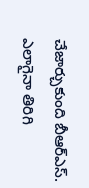చేజార్చుకుంది బీఆర్ఎస్. ఎలాగైనా తిరిగి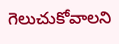గెలుచుకోవాల‌ని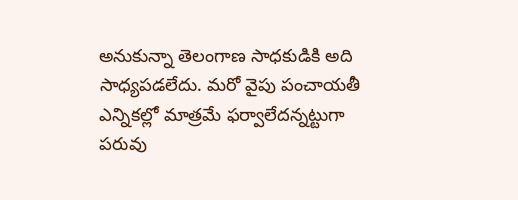అనుకున్నా తెలంగాణ సాధ‌కుడికి అది సాధ్య‌ప‌డ‌లేదు. మరో వైపు పంచాయ‌తీ ఎన్నిక‌ల్లో మాత్ర‌మే ఫ‌ర్వాలేద‌న్న‌ట్టుగా ప‌రువు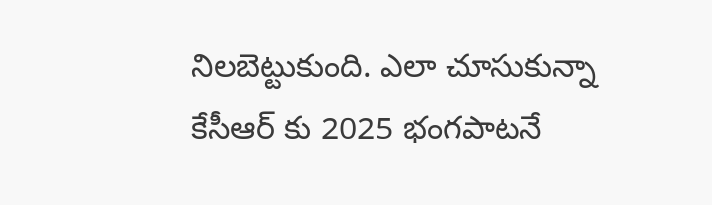నిల‌బెట్టుకుంది. ఎలా చూసుకున్నా కేసీఆర్ కు 2025 భంగపాటనే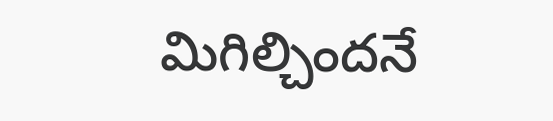మిగిల్చిందనే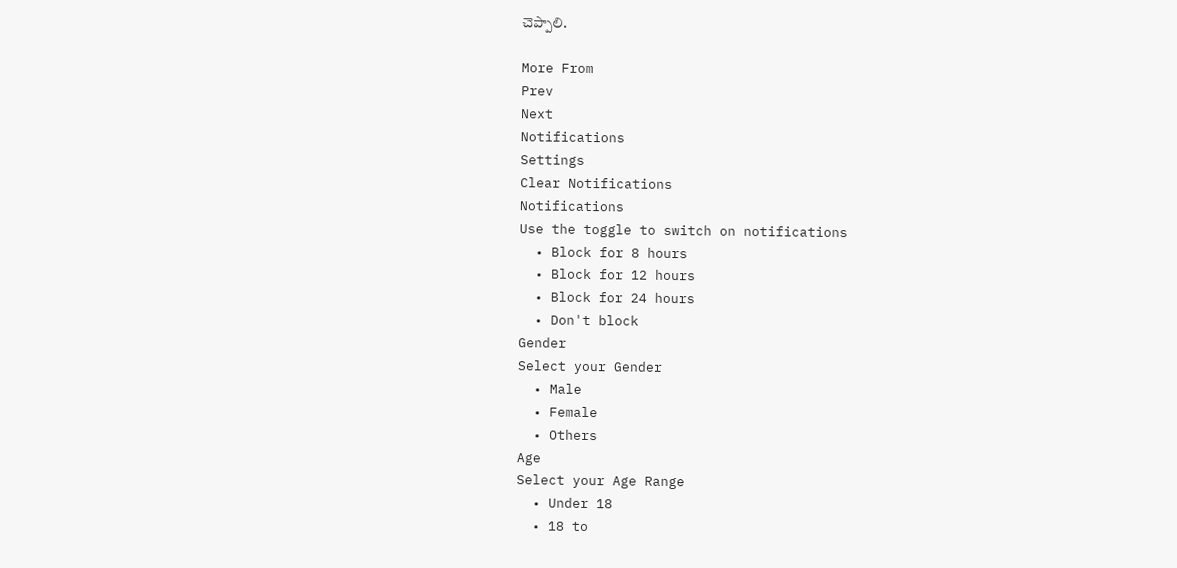చెప్పాలి.

More From
Prev
Next
Notifications
Settings
Clear Notifications
Notifications
Use the toggle to switch on notifications
  • Block for 8 hours
  • Block for 12 hours
  • Block for 24 hours
  • Don't block
Gender
Select your Gender
  • Male
  • Female
  • Others
Age
Select your Age Range
  • Under 18
  • 18 to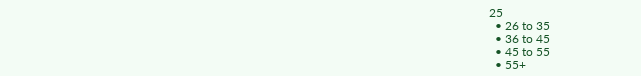25
  • 26 to 35
  • 36 to 45
  • 45 to 55
  • 55+